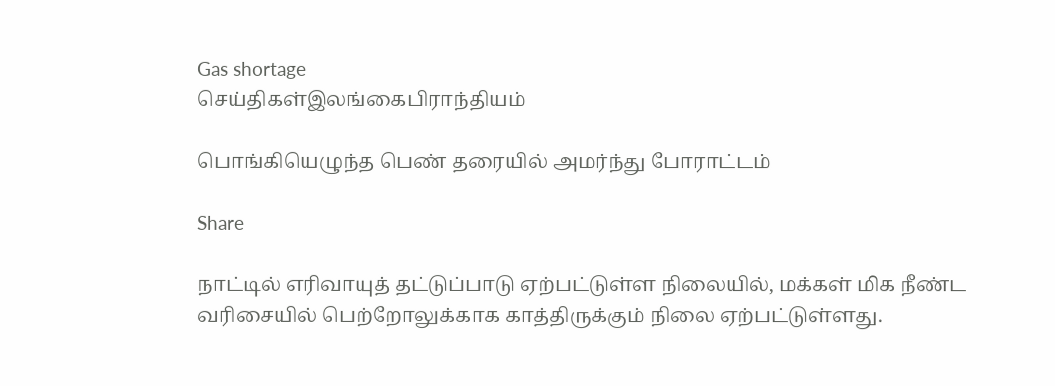Gas shortage
செய்திகள்இலங்கைபிராந்தியம்

பொங்கியெழுந்த பெண் தரையில் அமர்ந்து போராட்டம்

Share

நாட்டில் எரிவாயுத் தட்டுப்பாடு ஏற்பட்டுள்ள நிலையில், மக்கள் மிக நீண்ட வரிசையில் பெற்றோலுக்காக காத்திருக்கும் நிலை ஏற்பட்டுள்ளது.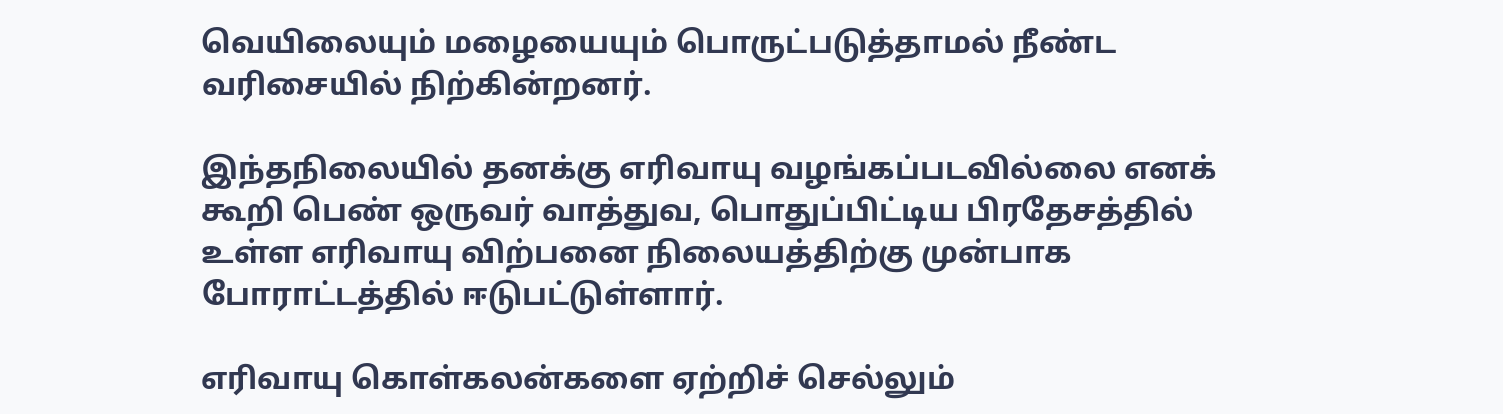வெயிலையும் மழையையும் பொருட்படுத்தாமல் நீண்ட வரிசையில் நிற்கின்றனர்.

இந்தநிலையில் தனக்கு எரிவாயு வழங்கப்படவில்லை எனக் கூறி பெண் ஒருவர் வாத்துவ, பொதுப்பிட்டிய பிரதேசத்தில் உள்ள எரிவாயு விற்பனை நிலையத்திற்கு முன்பாக போராட்டத்தில் ஈடுபட்டுள்ளார்.

எரிவாயு கொள்கலன்களை ஏற்றிச் செல்லும்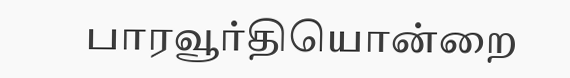பாரவூர்தியொன்றை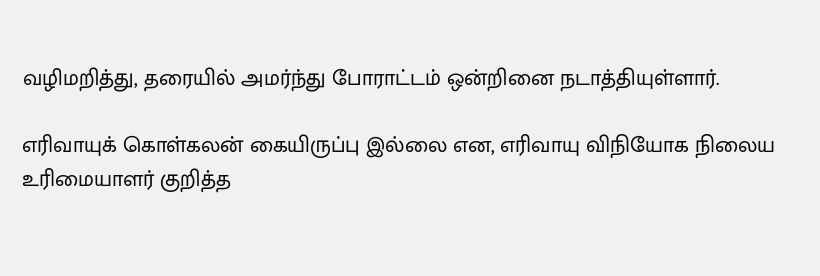வழிமறித்து, தரையில் அமர்ந்து போராட்டம் ஒன்றினை நடாத்தியுள்ளார்.

எரிவாயுக் கொள்கலன் கையிருப்பு இல்லை என, எரிவாயு விநியோக நிலைய உரிமையாளர் குறித்த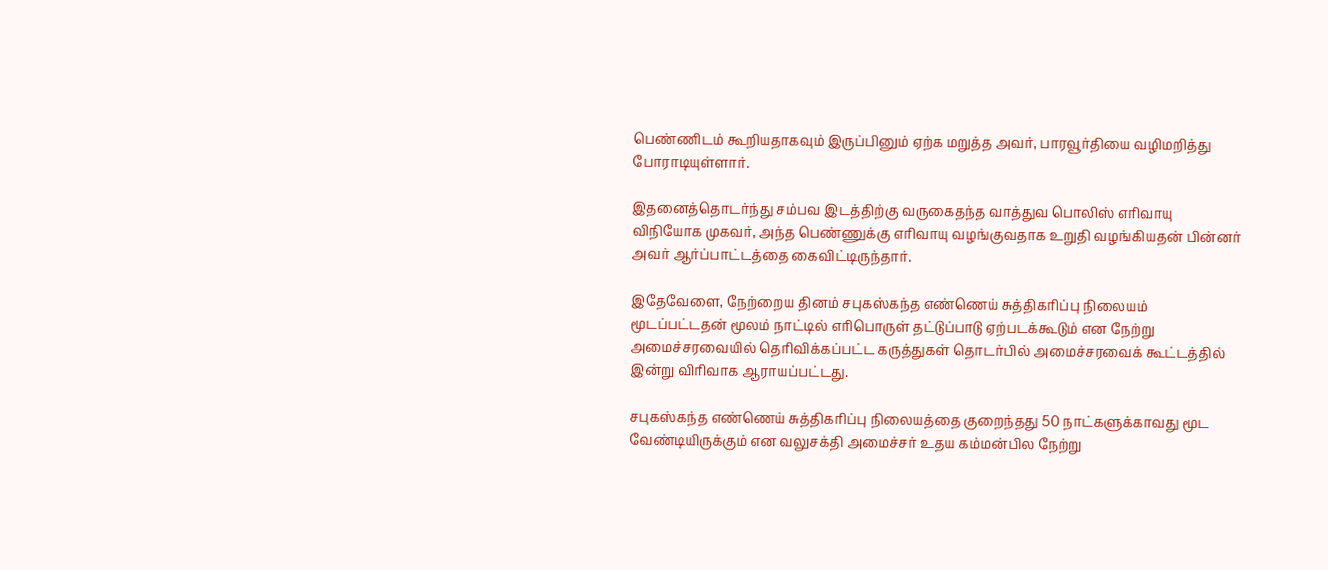பெண்ணிடம் கூறியதாகவும் இருப்பினும் ஏற்க மறுத்த அவர், பாரவூர்தியை வழிமறித்து போராடியுள்ளார்.

இதனைத்தொடர்ந்து சம்பவ இடத்திற்கு வருகைதந்த வாத்துவ பொலிஸ் எரிவாயு விநியோக முகவர், அந்த பெண்ணுக்கு எரிவாயு வழங்குவதாக உறுதி வழங்கியதன் பின்னர் அவர் ஆர்ப்பாட்டத்தை கைவிட்டிருந்தார்.

இதேவேளை, நேற்றைய தினம் சபுகஸ்கந்த எண்ணெய் சுத்திகரிப்பு நிலையம் மூடப்பட்டதன் மூலம் நாட்டில் எரிபொருள் தட்டுப்பாடு ஏற்படக்கூடும் என நேற்று அமைச்சரவையில் தெரிவிக்கப்பட்ட கருத்துகள் தொடர்பில் அமைச்சரவைக் கூட்டத்தில் இன்று விரிவாக ஆராயப்பட்டது.

சபுகஸ்கந்த எண்ணெய் சுத்திகரிப்பு நிலையத்தை குறைந்தது 50 நாட்களுக்காவது மூட வேண்டியிருக்கும் என வலுசக்தி அமைச்சர் உதய கம்மன்பில நேற்று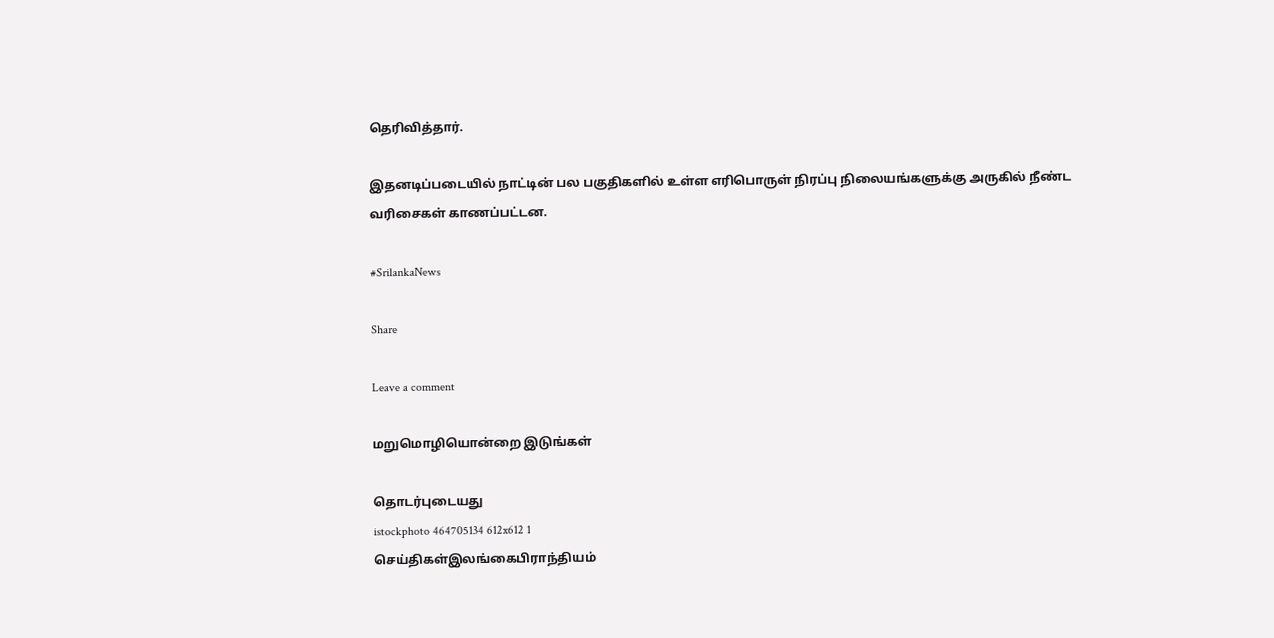தெரிவித்தார்.

இதனடிப்படையில் நாட்டின் பல பகுதிகளில் உள்ள எரிபொருள் நிரப்பு நிலையங்களுக்கு அருகில் நீண்ட வரிசைகள் காணப்பட்டன.

#SrilankaNews

Share

Leave a comment

மறுமொழியொன்றை இடுங்கள்

தொடர்புடையது
istockphoto 464705134 612x612 1
செய்திகள்இலங்கைபிராந்தியம்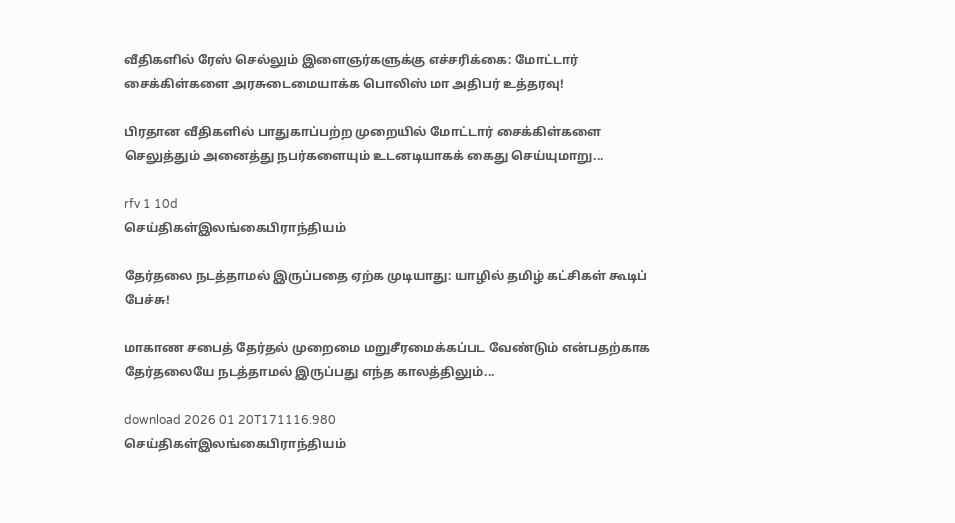வீதிகளில் ரேஸ் செல்லும் இளைஞர்களுக்கு எச்சரிக்கை: மோட்டார் சைக்கிள்களை அரசுடைமையாக்க பொலிஸ் மா அதிபர் உத்தரவு!

பிரதான வீதிகளில் பாதுகாப்பற்ற முறையில் மோட்டார் சைக்கிள்களை செலுத்தும் அனைத்து நபர்களையும் உடனடியாகக் கைது செய்யுமாறு...

rfv 1 10d
செய்திகள்இலங்கைபிராந்தியம்

தேர்தலை நடத்தாமல் இருப்பதை ஏற்க முடியாது: யாழில் தமிழ் கட்சிகள் கூடிப் பேச்சு!

மாகாண சபைத் தேர்தல் முறைமை மறுசீரமைக்கப்பட வேண்டும் என்பதற்காக தேர்தலையே நடத்தாமல் இருப்பது எந்த காலத்திலும்...

download 2026 01 20T171116.980
செய்திகள்இலங்கைபிராந்தியம்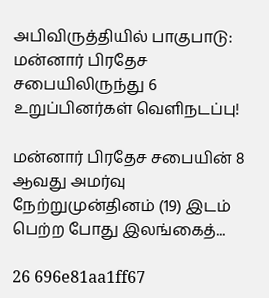அபிவிருத்தியில் பாகுபாடு: மன்னார் பிரதேச சபையிலிருந்து 6 உறுப்பினர்கள் வெளிநடப்பு!

மன்னார் பிரதேச சபையின் 8 ஆவது அமர்வு நேற்றுமுன்தினம் (19) இடம் பெற்ற போது இலங்கைத்...

26 696e81aa1ff67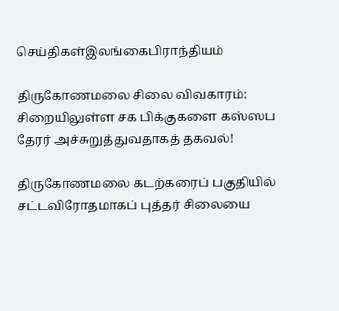செய்திகள்இலங்கைபிராந்தியம்

திருகோணமலை சிலை விவகாரம்: சிறையிலுள்ள சக பிக்குகளை கஸ்ஸப தேரர் அச்சுறுத்துவதாகத் தகவல்!

திருகோணமலை கடற்கரைப் பகுதியில் சட்டவிரோதமாகப் புத்தர் சிலையை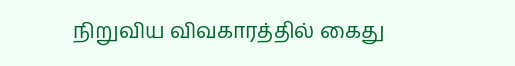நிறுவிய விவகாரத்தில் கைது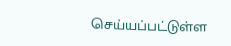செய்யப்பட்டுள்ள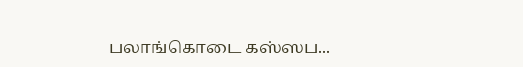பலாங்கொடை கஸ்ஸப...